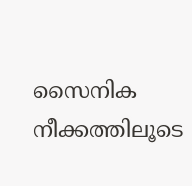സൈനിക നീക്കത്തിലൂടെ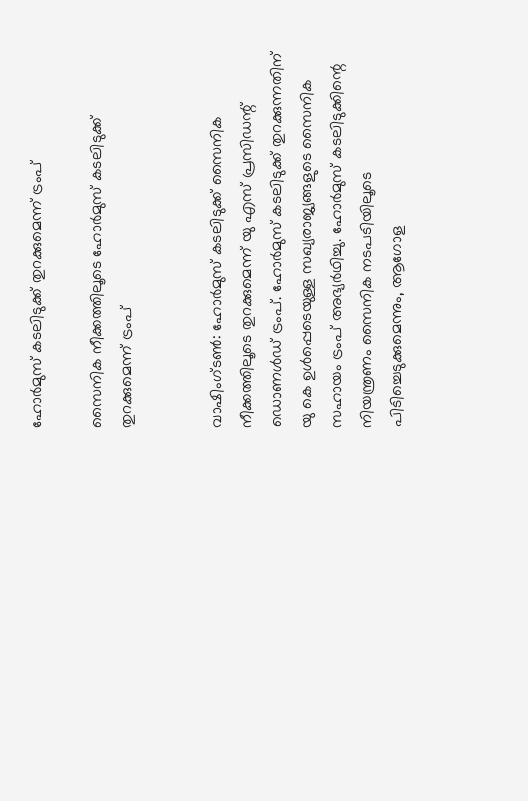ഹോര്‍മുസ് കടലിടുക്ക് തുറക്കുമെന്ന് ട്രംപ്

സൈനിക നീക്കത്തിലൂടെ ഹോര്‍മുസ് കടലിടുക്ക് തുറക്കുമെന്ന് ട്രംപ്


വാഷിംഗ്ടണ്‍: ഹോര്‍മുസ് കടലിടുക്ക് സൈനിക നീക്കത്തിലൂടെ തുറക്കുമെന്ന് യു എസ് പ്രസിഡന്റ് ഡൊണള്‍ഡ് ട്രംപ്. ഹോര്‍മുസ് കടലിടുക്ക് തുറക്കുന്നതിന് യു കെ ഉള്‍പ്പെടെയുള്ള സഖ്യരാജ്യങ്ങളുടെ സൈനിക സഹായം ട്രംപ് അഭ്യര്‍ഥിച്ചു. ഹോര്‍മുസ് കടലിടുക്കിന്റെ നിയന്ത്രണം സൈനിക നടപടിയിലൂടെ പിടിച്ചെടുക്കുമെന്നും, ആഗോള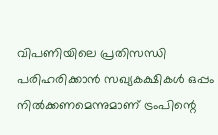വിപണിയിലെ പ്രതിസന്ധി പരിഹരിക്കാന്‍ സഖ്യകക്ഷികള്‍ ഒപ്പം നില്‍ക്കണമെന്നുമാണ് ട്രംപിന്റെ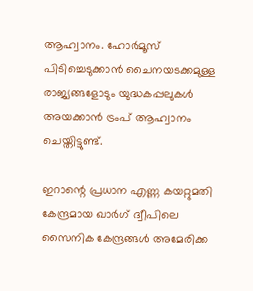ആഹ്വാനം. ഹോര്‍മൂസ് പിടിച്ചെടുക്കാന്‍ ചൈനയടക്കമുള്ള രാജ്യങ്ങളോടും യുദ്ധകപ്പലുകള്‍ അയക്കാന്‍ ട്രംപ് ആഹ്വാനം ചെയ്തിട്ടുണ്ട്.

ഇറാന്റെ പ്രധാന എണ്ണ കയറ്റുമതി കേന്ദ്രമായ ഖാര്‍ഗ് ദ്വീപിലെ സൈനിക കേന്ദ്രങ്ങള്‍ അമേരിക്ക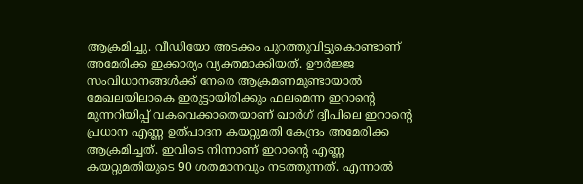ആക്രമിച്ചു. വീഡിയോ അടക്കം പുറത്തുവിട്ടുകൊണ്ടാണ് അമേരിക്ക ഇക്കാര്യം വ്യക്തമാക്കിയത്. ഊര്‍ജ്ജ സംവിധാനങ്ങള്‍ക്ക് നേരെ ആക്രമണമുണ്ടായാല്‍ മേഖലയിലാകെ ഇരുട്ടായിരിക്കും ഫലമെന്ന ഇറാന്റെ മുന്നറിയിപ്പ് വകവെക്കാതെയാണ് ഖാര്‍ഗ് ദ്വീപിലെ ഇറാന്റെ പ്രധാന എണ്ണ ഉത്പാദന കയറ്റുമതി കേന്ദ്രം അമേരിക്ക ആക്രമിച്ചത്. ഇവിടെ നിന്നാണ് ഇറാന്റെ എണ്ണ കയറ്റുമതിയുടെ 90 ശതമാനവും നടത്തുന്നത്. എന്നാല്‍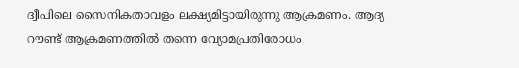ദ്വീപിലെ സൈനികതാവളം ലക്ഷ്യമിട്ടായിരുന്നു ആക്രമണം. ആദ്യ റൗണ്ട് ആക്രമണത്തില്‍ തന്നെ വ്യോമപ്രതിരോധം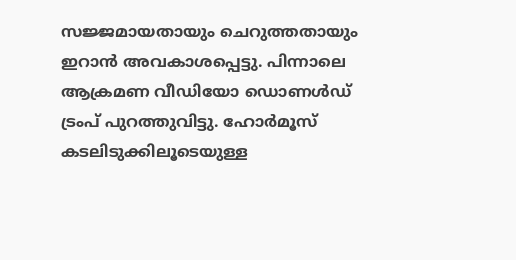സജ്ജമായതായും ചെറുത്തതായും ഇറാന്‍ അവകാശപ്പെട്ടു. പിന്നാലെ ആക്രമണ വീഡിയോ ഡൊണള്‍ഡ് ട്രംപ് പുറത്തുവിട്ടു. ഹോര്‍മൂസ് കടലിടുക്കിലൂടെയുള്ള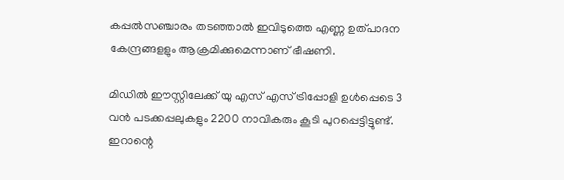കപ്പല്‍സഞ്ചാരം തടഞ്ഞാല്‍ ഇവിടുത്തെ എണ്ണ ഉത്പാദന കേന്ദ്രങ്ങളളും ആക്രമിക്കുമെന്നാണ് ഭീഷണി.

മിഡില്‍ ഈസ്റ്റിലേക്ക് യു എസ് എസ് ട്രിപ്പോളി ഉള്‍പ്പെടെ 3 വന്‍ പടക്കപ്പലുകളും 2200 നാവികരും കൂടി പുറപ്പെട്ടിട്ടുണ്ട്. ഇറാന്റെ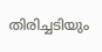തിരിച്ചടിയും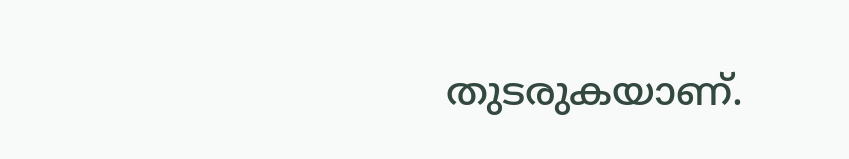തുടരുകയാണ്.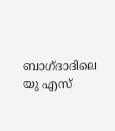ബാഗ്ദാദിലെ യു എസ്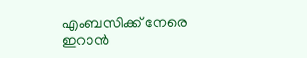എംബസിക്ക് നേരെ ഇറാന്‍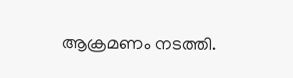ആക്രമണം നടത്തി.